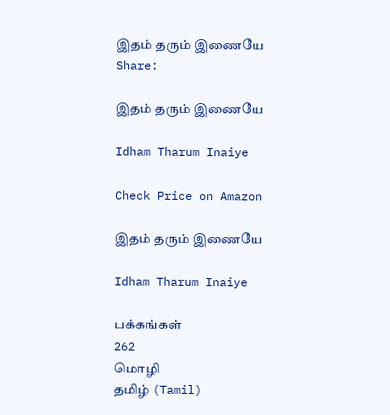இதம் தரும் இணையே
Share:

இதம் தரும் இணையே

Idham Tharum Inaiye

Check Price on Amazon

இதம் தரும் இணையே

Idham Tharum Inaiye

பக்கங்கள்
262
மொழி
தமிழ் (Tamil)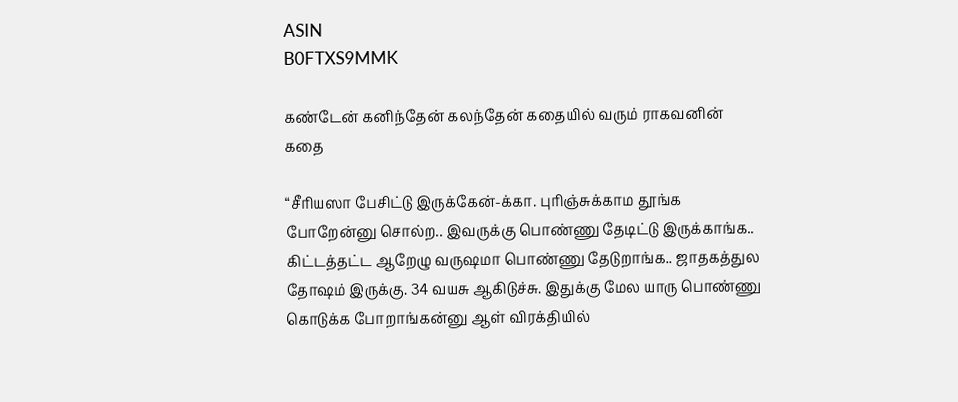ASIN
B0FTXS9MMK

கண்டேன் கனிந்தேன் கலந்தேன் கதையில் வரும் ராகவனின் கதை

“சீரியஸா பேசிட்டு இருக்கேன்-க்கா. புரிஞ்சுக்காம தூங்க போறேன்னு சொல்ற.. இவருக்கு பொண்ணு தேடிட்டு இருக்காங்க.. கிட்டத்தட்ட ஆறேழு வருஷமா பொண்ணு தேடுறாங்க.. ஜாதகத்துல தோஷம் இருக்கு. 34 வயசு ஆகிடுச்சு. இதுக்கு மேல யாரு பொண்ணு கொடுக்க போறாங்கன்னு ஆள் விரக்தியில்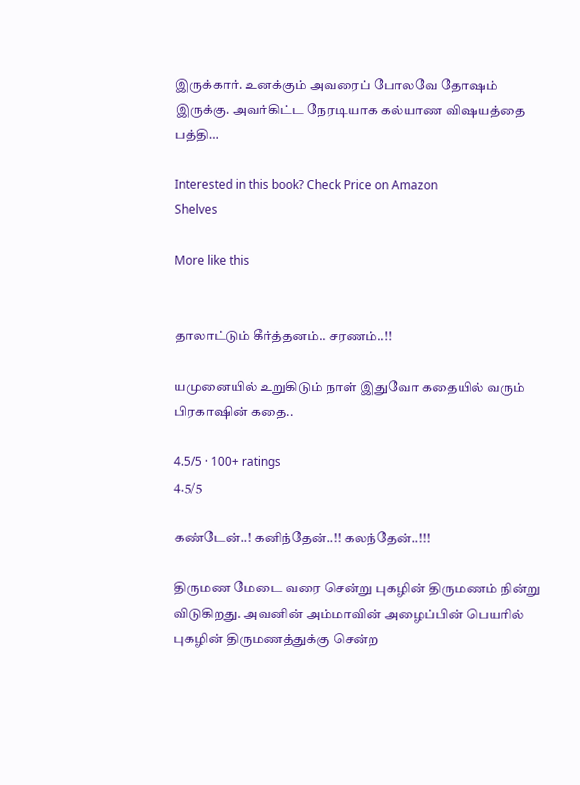இருக்கார். உனக்கும் அவரைப் போலவே தோஷம் இருக்கு. அவர்கிட்ட நேரடியாக கல்யாண விஷயத்தை பத்தி…

Interested in this book? Check Price on Amazon
Shelves

More like this


தாலாட்டும் கீர்த்தனம்.. சரணம்..!!

யமுனையில் உறுகிடும் நாள் இதுவோ கதையில் வரும் பிரகாஷின் கதை..

4.5/5 · 100+ ratings
4.5/5

கண்டேன்..! கனிந்தேன்..!! கலந்தேன்..!!!

திருமண மேடை வரை சென்று புகழின் திருமணம் நின்று விடுகிறது. அவனின் அம்மாவின் அழைப்பின் பெயரில் புகழின் திருமணத்துக்கு சென்ற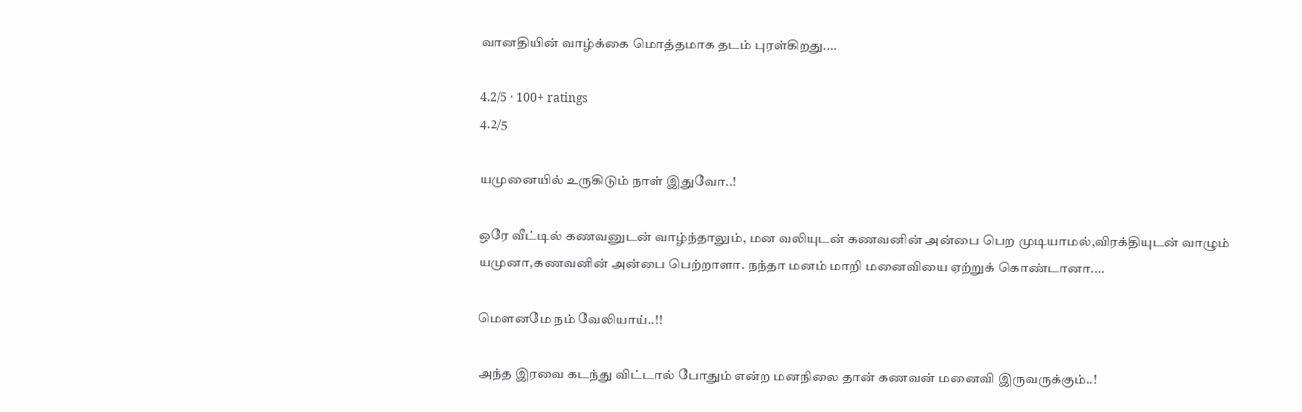வானதியின் வாழ்க்கை மொத்தமாக தடம் புரள்கிறது.…

4.2/5 · 100+ ratings
4.2/5

யமுனையில் உருகிடும் நாள் இதுவோ..!

ஒரே வீட்டில் கணவனுடன் வாழ்ந்தாலும், மன வலியுடன் கணவனின் அன்பை பெற முடியாமல்,விரக்தியுடன் வாழும் யமுனா,கணவனின் அன்பை பெற்றாளா. நந்தா மனம் மாறி மனைவியை ஏற்றுக் கொண்டானா.…

மௌனமே நம் வேலியாய்..!!

அந்த இரவை கடந்து விட்டால் போதும் என்ற மனநிலை தான் கணவன் மனைவி இருவருக்கும்..!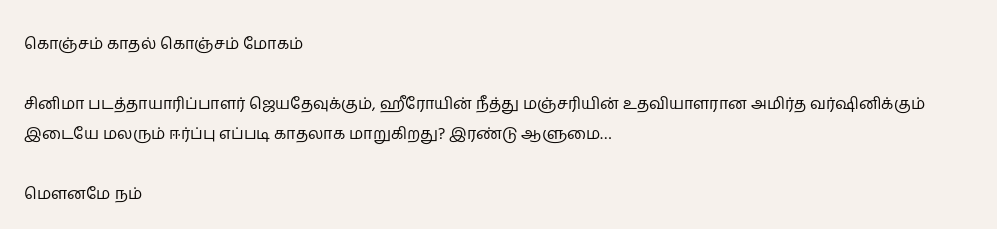கொஞ்சம் காதல் கொஞ்சம் மோகம்

சினிமா படத்தாயாரிப்பாளர் ஜெயதேவுக்கும், ஹீரோயின் நீத்து மஞ்சரியின் உதவியாளரான அமிர்த வர்ஷினிக்கும் இடையே மலரும் ஈர்ப்பு எப்படி காதலாக மாறுகிறது? இரண்டு ஆளுமை…

மௌனமே நம்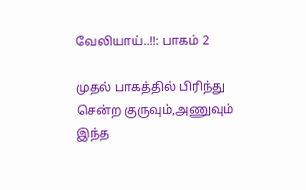வேலியாய்..!!: பாகம் 2

முதல் பாகத்தில் பிரிந்து சென்ற குருவும்,அணுவும் இந்த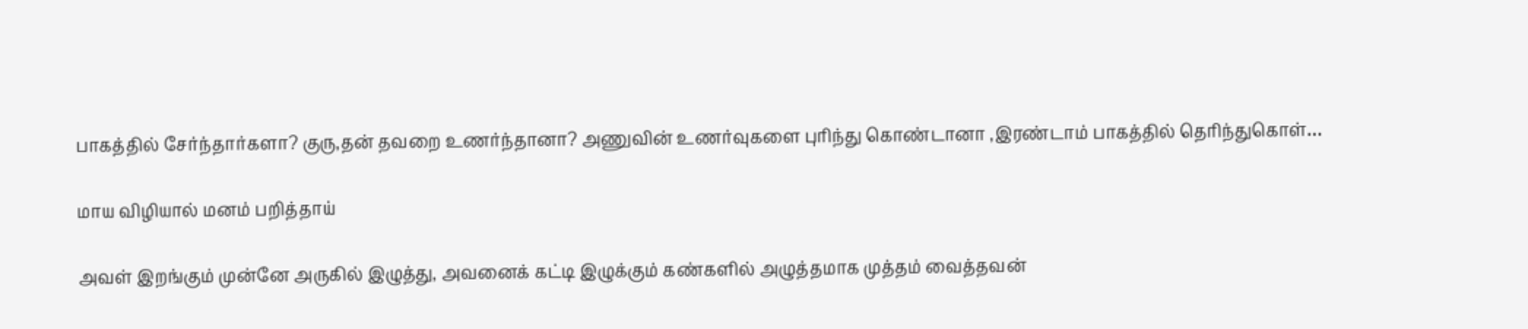பாகத்தில் சேர்ந்தார்களா? குரு,தன் தவறை உணர்ந்தானா? அணுவின் உணர்வுகளை புரிந்து கொண்டானா ,இரண்டாம் பாகத்தில் தெரிந்துகொள்…

மாய விழியால் மனம் பறித்தாய்

அவள் இறங்கும் முன்னே அருகில் இழுத்து, அவனைக் கட்டி இழுக்கும் கண்களில் அழுத்தமாக முத்தம் வைத்தவன்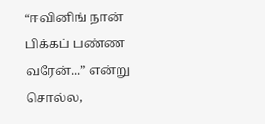“ஈவினிங் நான் பிக்கப் பண்ண வரேன்...” என்று சொல்ல,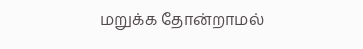மறுக்க தோன்றாமல்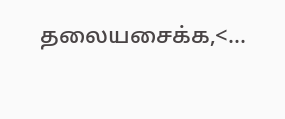தலையசைக்க,<…